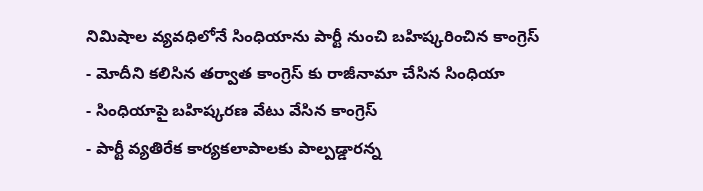నిమిషాల వ్యవధిలోనే సింధియాను పార్టీ నుంచి బహిష్కరించిన కాంగ్రెస్
- మోదీని కలిసిన తర్వాత కాంగ్రెస్ కు రాజీనామా చేసిన సింధియా
- సింధియాపై బహిష్కరణ వేటు వేసిన కాంగ్రెస్
- పార్టీ వ్యతిరేక కార్యకలాపాలకు పాల్పడ్డారన్న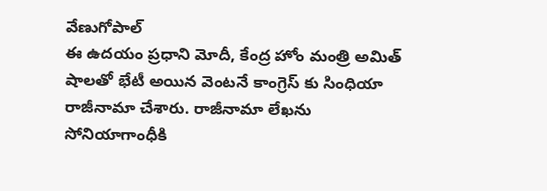వేణుగోపాల్
ఈ ఉదయం ప్రధాని మోదీ, కేంద్ర హోం మంత్రి అమిత్ షాలతో భేటీ అయిన వెంటనే కాంగ్రెస్ కు సింధియా రాజీనామా చేశారు. రాజీనామా లేఖను సోనియాగాంధీకి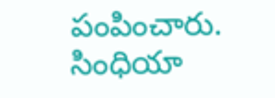పంపించారు. సింధియా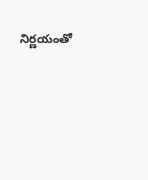నిర్ణయంతో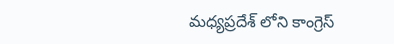మధ్యప్రదేశ్ లోని కాంగ్రెస్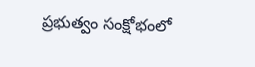ప్రభుత్వం సంక్షోభంలో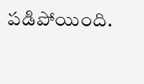పడిపోయింది.